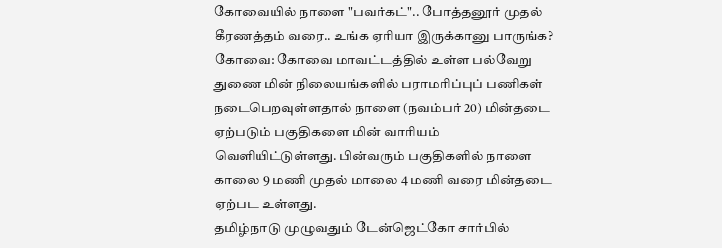கோவையில் நாளை "பவர்கட்".. போத்தனூர் முதல் கீரணத்தம் வரை.. உங்க ஏரியா இருக்கானு பாருங்க?
கோவை: கோவை மாவட்டத்தில் உள்ள பல்வேறு துணை மின் நிலையங்களில் பராமரிப்புப் பணிகள் நடைபெறவுள்ளதால் நாளை (நவம்பர் 20) மின்தடை ஏற்படும் பகுதிகளை மின் வாரியம் வெளியிட்டுள்ளது. பின்வரும் பகுதிகளில் நாளை காலை 9 மணி முதல் மாலை 4 மணி வரை மின்தடை ஏற்பட உள்ளது.
தமிழ்நாடு முழுவதும் டேன்ஜெட்கோ சார்பில்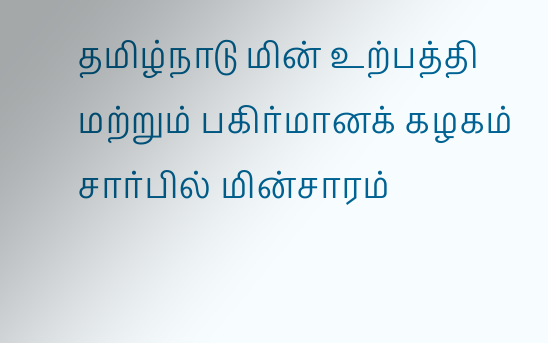தமிழ்நாடு மின் உற்பத்தி மற்றும் பகிர்மானக் கழகம் சார்பில் மின்சாரம்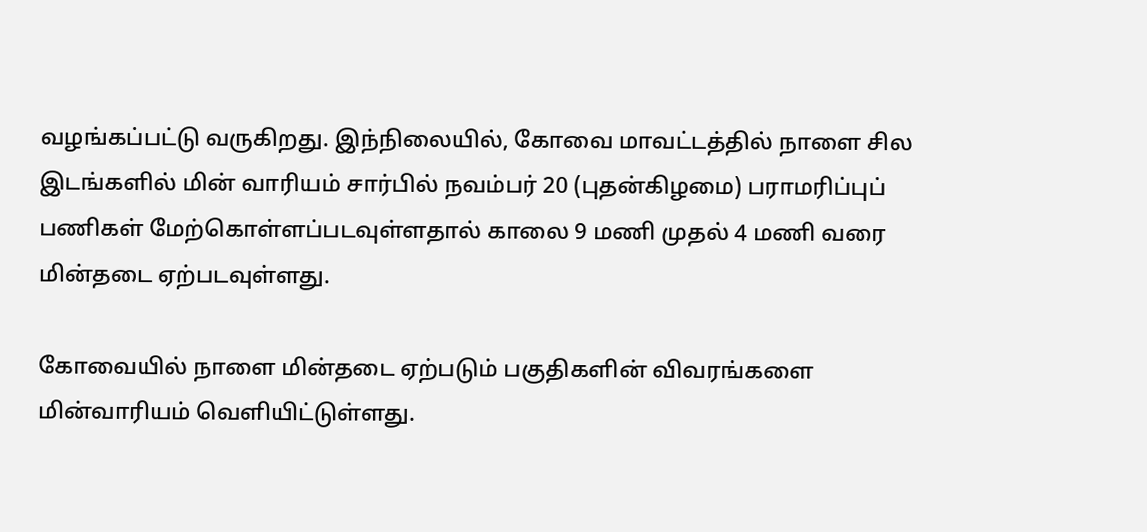வழங்கப்பட்டு வருகிறது. இந்நிலையில், கோவை மாவட்டத்தில் நாளை சில இடங்களில் மின் வாரியம் சார்பில் நவம்பர் 20 (புதன்கிழமை) பராமரிப்புப் பணிகள் மேற்கொள்ளப்படவுள்ளதால் காலை 9 மணி முதல் 4 மணி வரை மின்தடை ஏற்படவுள்ளது.

கோவையில் நாளை மின்தடை ஏற்படும் பகுதிகளின் விவரங்களை மின்வாரியம் வெளியிட்டுள்ளது.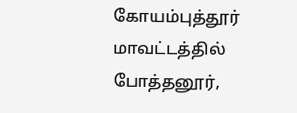கோயம்புத்தூர் மாவட்டத்தில் போத்தனூர்,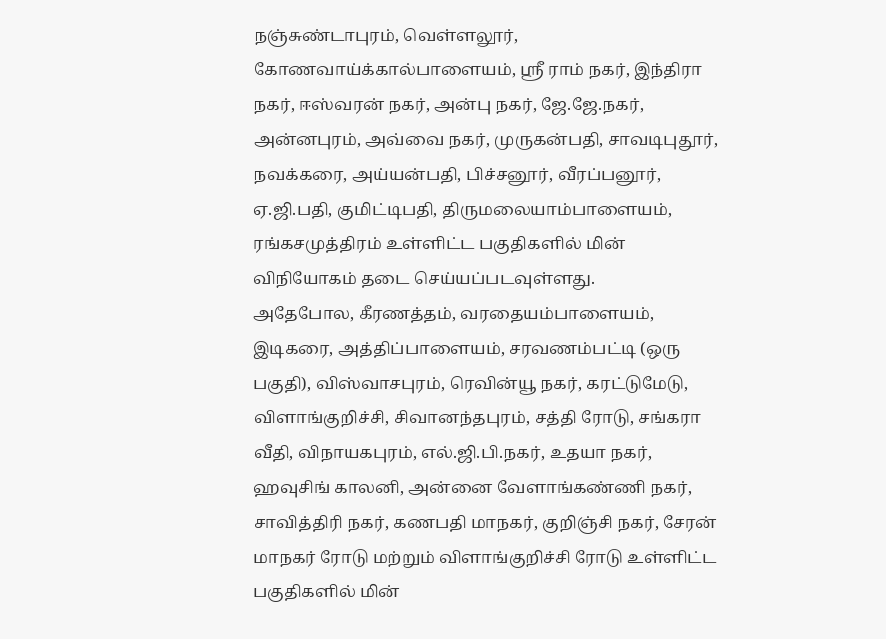நஞ்சுண்டாபுரம், வெள்ளலூர், கோணவாய்க்கால்பாளையம், ஸ்ரீ ராம் நகர், இந்திரா நகர், ஈஸ்வரன் நகர், அன்பு நகர், ஜே.ஜே.நகர், அன்னபுரம், அவ்வை நகர், முருகன்பதி, சாவடிபுதூர், நவக்கரை, அய்யன்பதி, பிச்சனூர், வீரப்பனூர், ஏ.ஜி.பதி, குமிட்டிபதி, திருமலையாம்பாளையம், ரங்கசமுத்திரம் உள்ளிட்ட பகுதிகளில் மின் விநியோகம் தடை செய்யப்படவுள்ளது.
அதேபோல, கீரணத்தம், வரதையம்பாளையம், இடிகரை, அத்திப்பாளையம், சரவணம்பட்டி (ஒரு பகுதி), விஸ்வாசபுரம், ரெவின்யூ நகர், கரட்டுமேடு, விளாங்குறிச்சி, சிவானந்தபுரம், சத்தி ரோடு, சங்கரா வீதி, விநாயகபுரம், எல்.ஜி.பி.நகர், உதயா நகர், ஹவுசிங் காலனி, அன்னை வேளாங்கண்ணி நகர், சாவித்திரி நகர், கணபதி மாநகர், குறிஞ்சி நகர், சேரன் மாநகர் ரோடு மற்றும் விளாங்குறிச்சி ரோடு உள்ளிட்ட பகுதிகளில் மின்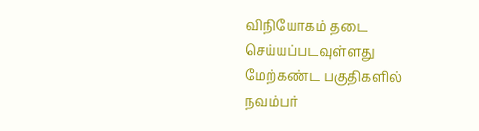விநியோகம் தடை செய்யப்படவுள்ளது
மேற்கண்ட பகுதிகளில் நவம்பர்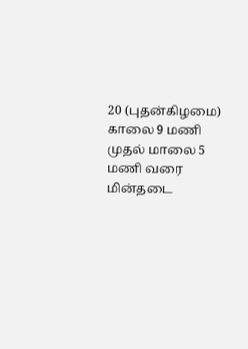20 (புதன்கிழமை) காலை 9 மணி முதல் மாலை 5 மணி வரை மின்தடை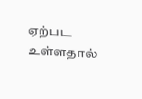ஏற்பட உள்ளதால்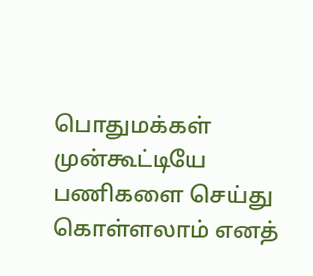பொதுமக்கள் முன்கூட்டியே பணிகளை செய்து கொள்ளலாம் எனத்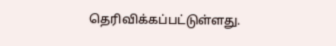தெரிவிக்கப்பட்டுள்ளது.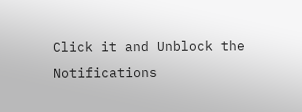Click it and Unblock the Notifications